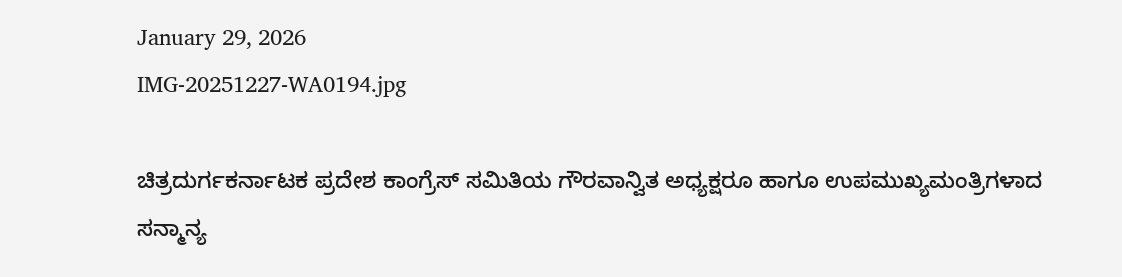January 29, 2026
IMG-20251227-WA0194.jpg

ಚಿತ್ರದುರ್ಗಕರ್ನಾಟಕ ಪ್ರದೇಶ ಕಾಂಗ್ರೆಸ್ ಸಮಿತಿಯ ಗೌರವಾನ್ವಿತ ಅಧ್ಯಕ್ಷರೂ ಹಾಗೂ ಉಪಮುಖ್ಯಮಂತ್ರಿಗಳಾದ ಸನ್ಮಾನ್ಯ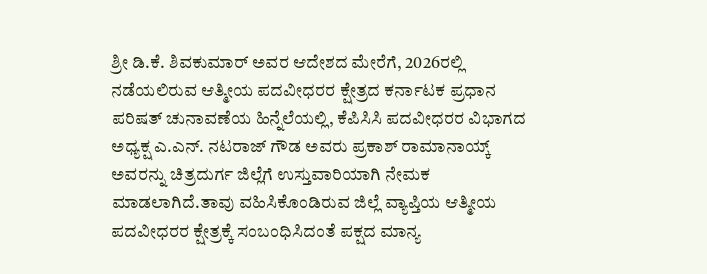ಶ್ರೀ ಡಿ.ಕೆ. ಶಿವಕುಮಾರ್ ಅವರ ಆದೇಶದ ಮೇರೆಗೆ, 2026ರಲ್ಲಿ ನಡೆಯಲಿರುವ ಆತ್ಮೀಯ ಪದವೀಧರರ ಕ್ಷೇತ್ರದ ಕರ್ನಾಟಕ ಪ್ರಧಾನ ಪರಿಷತ್ ಚುನಾವಣೆಯ ಹಿನ್ನೆಲೆಯಲ್ಲಿ, ಕೆಪಿಸಿಸಿ ಪದವೀಧರರ ವಿಭಾಗದ ಅಧ್ಯಕ್ಷ ಎ.ಎನ್. ನಟರಾಜ್ ಗೌಡ ಅವರು ಪ್ರಕಾಶ್ ರಾಮಾನಾಯ್ಕ್ ಅವರನ್ನು ಚಿತ್ರದುರ್ಗ ಜಿಲ್ಲೆಗೆ ಉಸ್ತುವಾರಿಯಾಗಿ ನೇಮಕ ಮಾಡಲಾಗಿದೆ.ತಾವು ವಹಿಸಿಕೊಂಡಿರುವ ಜಿಲ್ಲೆ ವ್ಯಾಪ್ತಿಯ ಆತ್ಮೀಯ ಪದವೀಧರರ ಕ್ಷೇತ್ರಕ್ಕೆ ಸಂಬಂಧಿಸಿದಂತೆ ಪಕ್ಷದ ಮಾನ್ಯ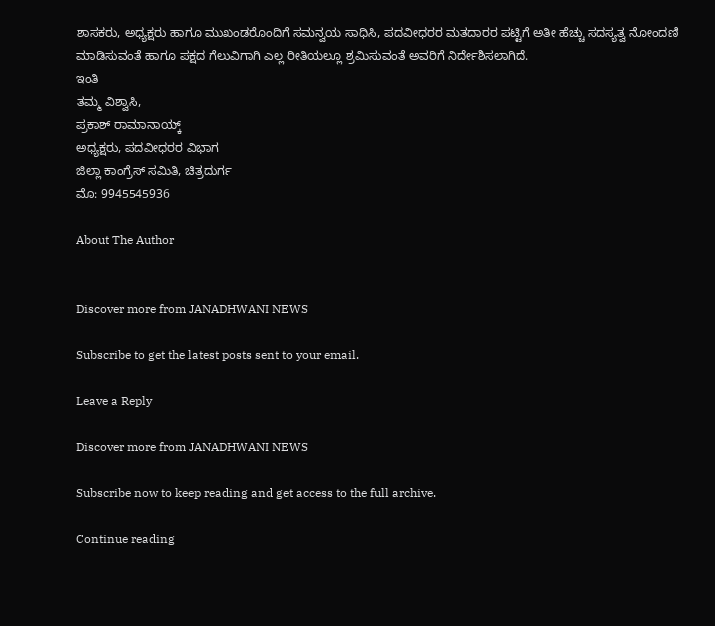ಶಾಸಕರು, ಅಧ್ಯಕ್ಷರು ಹಾಗೂ ಮುಖಂಡರೊಂದಿಗೆ ಸಮನ್ವಯ ಸಾಧಿಸಿ, ಪದವೀಧರರ ಮತದಾರರ ಪಟ್ಟಿಗೆ ಅತೀ ಹೆಚ್ಚು ಸದಸ್ಯತ್ವ ನೋಂದಣಿ ಮಾಡಿಸುವಂತೆ ಹಾಗೂ ಪಕ್ಷದ ಗೆಲುವಿಗಾಗಿ ಎಲ್ಲ ರೀತಿಯಲ್ಲೂ ಶ್ರಮಿಸುವಂತೆ ಅವರಿಗೆ ನಿರ್ದೇಶಿಸಲಾಗಿದೆ.
ಇಂತಿ
ತಮ್ಮ ವಿಶ್ವಾಸಿ,
ಪ್ರಕಾಶ್ ರಾಮಾನಾಯ್ಕ್
ಅಧ್ಯಕ್ಷರು, ಪದವೀಧರರ ವಿಭಾಗ
ಜಿಲ್ಲಾ ಕಾಂಗ್ರೆಸ್ ಸಮಿತಿ, ಚಿತ್ರದುರ್ಗ
ಮೊ: 9945545936

About The Author


Discover more from JANADHWANI NEWS

Subscribe to get the latest posts sent to your email.

Leave a Reply

Discover more from JANADHWANI NEWS

Subscribe now to keep reading and get access to the full archive.

Continue reading